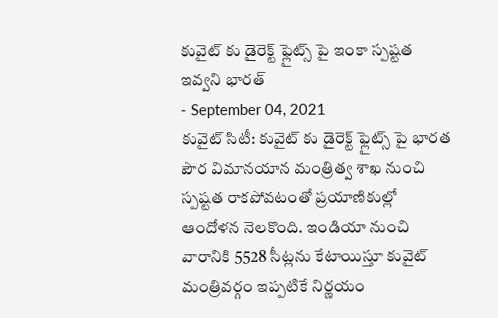కువైట్ కు డైరెక్ట్ ఫ్లైట్స్ పై ఇంకా స్పష్టత ఇవ్వని భారత్
- September 04, 2021
కువైట్ సిటీ: కువైట్ కు డైరెక్ట్ ఫ్లైట్స్ పై భారత పౌర విమానయాన మంత్రిత్వ శాఖ నుంచి స్పష్టత రాకపోవటంతో ప్రయాణికుల్లో ఆందోళన నెలకొంది. ఇండియా నుంచి వారానికి 5528 సీట్లను కేటాయిస్తూ కువైట్ మంత్రివర్గం ఇప్పటికే నిర్ణయం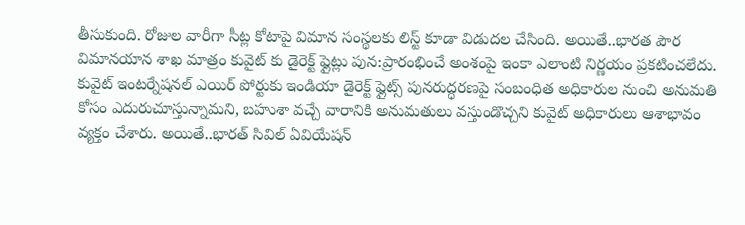తీసుకుంది. రోజుల వారీగా సీట్ల కోటాపై విమాన సంస్థలకు లిస్ట్ కూడా విడుదల చేసింది. అయితే..భారత పౌర విమానయాన శాఖ మాత్రం కువైట్ కు డైరెక్ట్ ఫ్లైట్లు పున:ప్రారంభించే అంశంపై ఇంకా ఎలాంటి నిర్ణయం ప్రకటించలేదు. కువైట్ ఇంటర్నేషనల్ ఎయిర్ పోర్టుకు ఇండియా డైరెక్ట్ ఫ్లైట్స్ పునరుద్ధరణపై సంబంధిత అధికారుల నుంచి అనుమతి కోసం ఎదురుచూస్తున్నామని, బహుశా వచ్చే వారానికి అనుమతులు వస్తుండొచ్చని కువైట్ అధికారులు ఆశాభావం వ్యక్తం చేశారు. అయితే..భారత్ సివిల్ ఏవియేషన్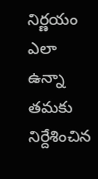నిర్ణయం ఎలా ఉన్నా తమకు నిర్దేశించిన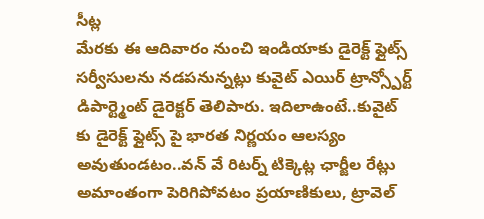సీట్ల
మేరకు ఈ ఆదివారం నుంచి ఇండియాకు డైరెక్ట్ ఫ్లైట్స్ సర్వీసులను నడపనున్నట్లు కువైట్ ఎయిర్ ట్రాన్స్పోర్ట్ డిపార్ట్మెంట్ డైరెక్టర్ తెలిపారు. ఇదిలాఉంటే..కువైట్ కు డైరెక్ట్ ఫ్లైట్స్ పై భారత నిర్ణయం ఆలస్యం అవుతుండటం..వన్ వే రిటర్న్ టిక్కెట్ల ఛార్జీల రేట్లు అమాంతంగా పెరిగిపోవటం ప్రయాణికులు, ట్రావెల్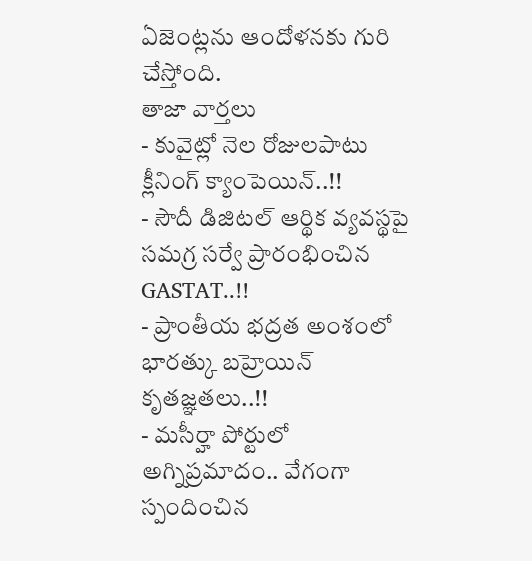ఏజెంట్లను ఆందోళనకు గురి చేస్తోంది.
తాజా వార్తలు
- కువైట్లో నెల రోజులపాటు క్లీనింగ్ క్యాంపెయిన్..!!
- సౌదీ డిజిటల్ ఆర్థిక వ్యవస్థపై సమగ్ర సర్వే ప్రారంభించిన GASTAT..!!
- ప్రాంతీయ భద్రత అంశంలో భారత్కు బహ్రెయిన్ కృతజ్ఞతలు..!!
- మసీర్హా పోర్టులో అగ్నిప్రమాదం.. వేగంగా స్పందించిన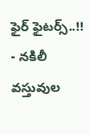ఫైర్ ఫైటర్స్..!!
- నకిలీ వస్తువుల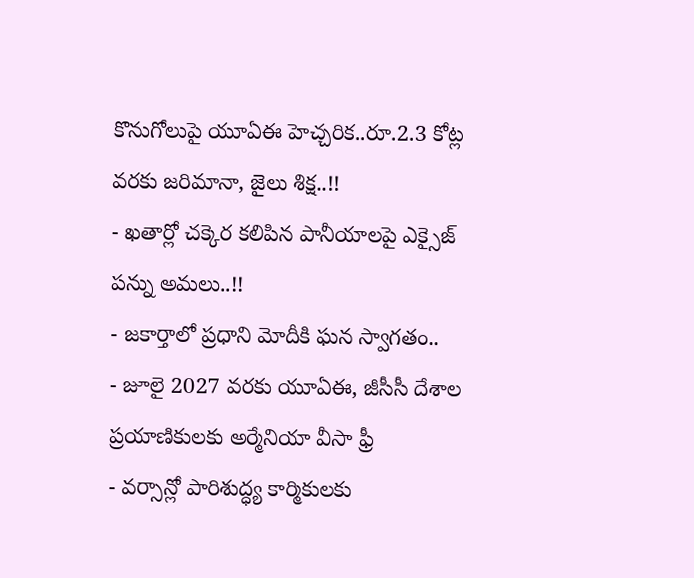కొనుగోలుపై యూఏఈ హెచ్చరిక..రూ.2.3 కోట్ల వరకు జరిమానా, జైలు శిక్ష..!!
- ఖతార్లో చక్కెర కలిపిన పానీయాలపై ఎక్సైజ్ పన్ను అమలు..!!
- జకార్తాలో ప్రధాని మోదీకి ఘన స్వాగతం..
- జూలై 2027 వరకు యూఏఈ, జీసీసీ దేశాల ప్రయాణికులకు అర్మేనియా వీసా ఫ్రీ
- వర్సాన్లో పారిశుద్ధ్య కార్మికులకు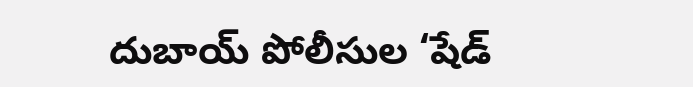దుబాయ్ పోలీసుల ‘షేడ్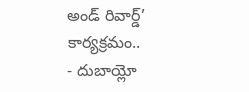అండ్ రివార్డ్’ కార్యక్రమం..
- దుబాయ్లో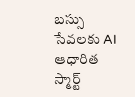బస్సు సేవలకు AI ఆధారిత స్మార్ట్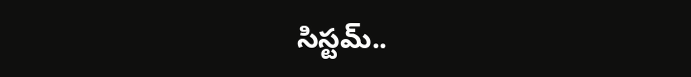సిస్టమ్..